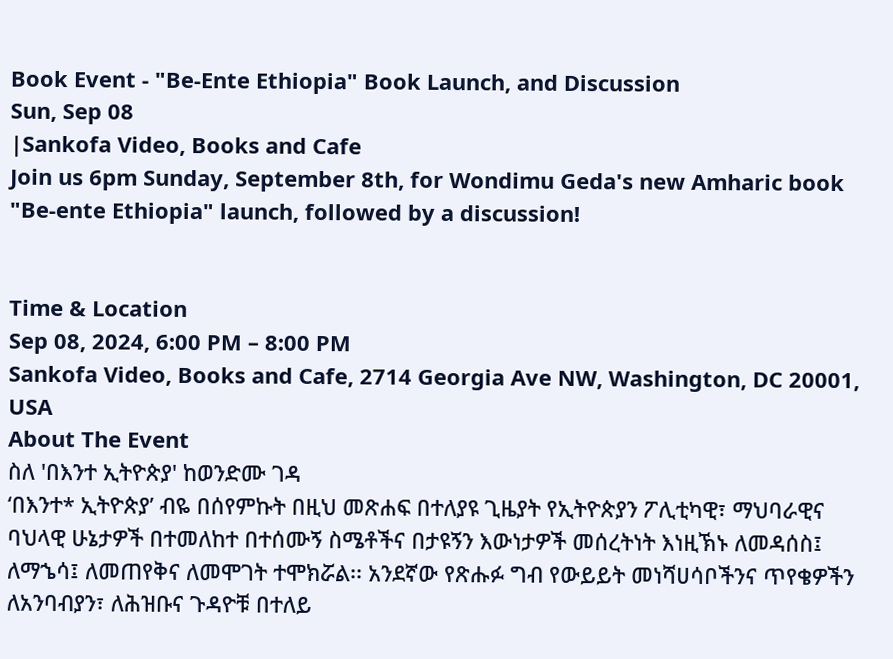Book Event - "Be-Ente Ethiopia" Book Launch, and Discussion
Sun, Sep 08
|Sankofa Video, Books and Cafe
Join us 6pm Sunday, September 8th, for Wondimu Geda's new Amharic book "Be-ente Ethiopia" launch, followed by a discussion!


Time & Location
Sep 08, 2024, 6:00 PM – 8:00 PM
Sankofa Video, Books and Cafe, 2714 Georgia Ave NW, Washington, DC 20001, USA
About The Event
ስለ 'በእንተ ኢትዮጵያ' ከወንድሙ ገዳ
‘በእንተ* ኢትዮጵያ’ ብዬ በሰየምኩት በዚህ መጽሐፍ በተለያዩ ጊዜያት የኢትዮጵያን ፖሊቲካዊ፣ ማህባራዊና ባህላዊ ሁኔታዎች በተመለከተ በተሰሙኝ ስሜቶችና በታዩኝን እውነታዎች መሰረትነት እነዚኽኑ ለመዳሰስ፤ ለማኄሳ፤ ለመጠየቅና ለመሞገት ተሞክሯል፡፡ አንደኛው የጽሑፉ ግብ የውይይት መነሻሀሳቦችንና ጥየቄዎችን ለአንባብያን፣ ለሕዝቡና ጉዳዮቹ በተለይ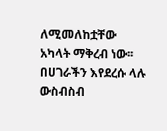ለሚመለከቷቸው አካላት ማቅረብ ነው፡፡ በሀገራችን እየደረሱ ላሉ ውስብስብ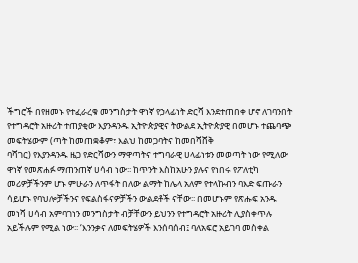ችግሮች በየዘመኑ የተፈራረቁ መንግስታት ዋነኛ የኃላፊነት ድርሻ እንደተጠበቀ ሆኖ ለገባንበት የተግዳሮት አዙሪት ተጠያቂው እያንዳንዱ ኢትዮጵያዊና ትውልደ ኢትዮጵያዊ በመሆኑ ተጨባጭ መፍትሄውም (ጣት ከመጠቋቆም፣ እልህ ከመጋባትና ከመበሻሸቅ
ባሻገር) የእያንዳንዱ ዜጋ የድርሻውን ማዋጣትና ተግባራዊ ሀላፊነቱን መወጣት ነው የሚለው ዋነኛ የመጽሐፉ ማጠንጠኛ ሀሳብ ነው፡፡ ከጥንት እስከአሁን ያሉና የነበሩ የፖለቲካ መሪዎቻችንም ሆኑ ምሁራን ለጥፋት በለው ልማት ከሌላ አለም የተላኩብን ባእድ ፍጡራን ሳይሆኑ የባህሎቻችንና የፍልስፋናዎቻችን ውልደቶች ናቸው፡፡ በመሆኑም የጽሑፍ አንዱ መነሻ ሀሳብ አምባገነን መንግስታት ብቻቸውን ይህንን የተግዳሮት አዙሪት ሊያስቀጥሉ አይችሉም የሚል ነው፡፡ ‘እንንቃና ለመፍትሄዎች እንሰባሰብ፤ ባለአፍሮ አይገባ መስቀል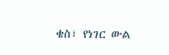ቄስ፣ የነገር ውል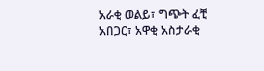አራቂ ወልይ፣ ግጭት ፈቺ አበጋር፣ አዋቂ አስታራቂ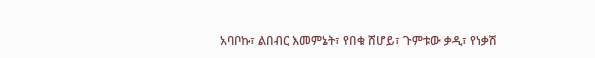አባቦኩ፣ ልበብር እመምኔት፣ የበቁ ሸሆይ፣ ጉምቱው ቃዲ፣ የነቃሽ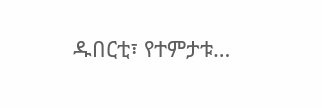ዱበርቲ፣ የተምታቱ…